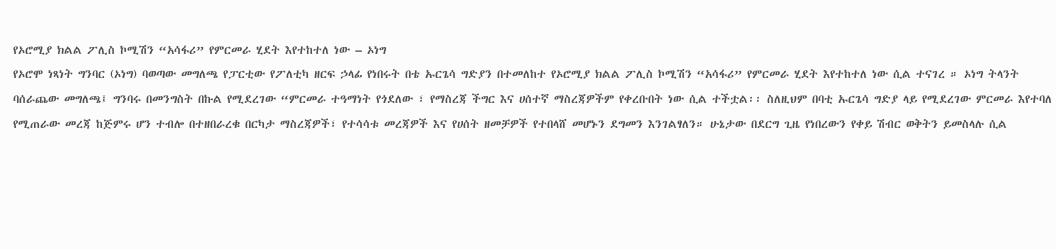የኦሮሚያ ክልል ፖሊስ ኮሚሽን “አሳፋሪ” የምርመራ ሂደት እየተከተለ ነው – ኦነግ
የኦሮሞ ነጻነት ግንባር (ኦነግ) ባወጣው መግለጫ የፓርቲው የፖለቲካ ዘርፍ ኃላፊ የነበሩት በቴ ኡርጌሳ ግድያን በተመለከተ የኦሮሚያ ክልል ፖሊስ ኮሚሽን “አሳፋሪ” የምርመራ ሂደት እየተከተለ ነው ሲል ተናገረ ። ኦነግ ትላንት ባሰራጨው መግለጫ፤ ግንባሩ በመንግስት በኩል የሚደረገው “ምርመራ ተዓማነት የጎደለው ፣ የማስረጃ ችግር እና ሀሰተኛ ማስረጃዎችም የቀረቡበት ነው ሲል ተችቷል፡፡ ስለዚህም በባቲ ኡርጌሳ ግድያ ላይ የሚደረገው ምርመራ እየተባለ የሚጠራው መረጃ ከጅምሩ ሆን ተብሎ በተዘበራረቁ በርካታ ማስረጃዎች፣ የተሳሳቱ መረጃዎች እና የሀሰት ዘመቻዎች የተበላሸ መሆኑን ደግመን እንገልፃለን። ሁኔታው በደርግ ጊዜ የነበረውን የቀይ ሽብር ወቅትን ይመስላሉ ሲል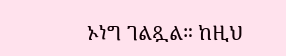ኦነግ ገልጿል። ከዚህ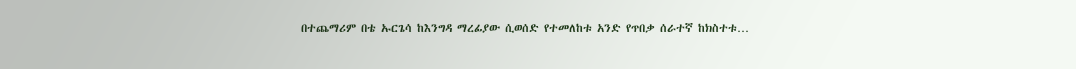በተጨማሪም በቴ ኡርጌሳ ከእንግዳ ማረፊያው ሲወሰድ የተመለከቱ አንድ የጥበቃ ሰራተኛ ከክስተቱ…